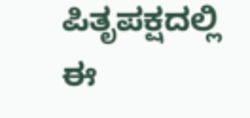ಪಿತೃಪಕ್ಷದಲ್ಲಿ ಈ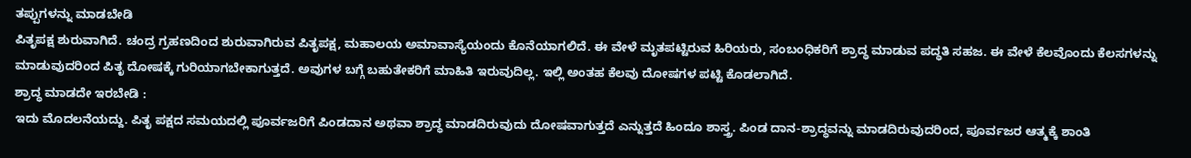ತಪ್ಪುಗಳನ್ನು ಮಾಡಬೇಡಿ
ಪಿತೃಪಕ್ಷ ಶುರುವಾಗಿದೆ. ಚಂದ್ರ ಗ್ರಹಣದಿಂದ ಶುರುವಾಗಿರುವ ಪಿತೃಪಕ್ಷ, ಮಹಾಲಯ ಅಮಾವಾಸ್ಯೆಯಂದು ಕೊನೆಯಾಗಲಿದೆ. ಈ ವೇಳೆ ಮೃತಪಟ್ಟಿರುವ ಹಿರಿಯರು, ಸಂಬಂಧಿಕರಿಗೆ ಶ್ರಾದ್ಧ ಮಾಡುವ ಪದ್ಧತಿ ಸಹಜ. ಈ ವೇಳೆ ಕೆಲವೊಂದು ಕೆಲಸಗಳನ್ನು ಮಾಡುವುದರಿಂದ ಪಿತೃ ದೋಷಕ್ಕೆ ಗುರಿಯಾಗಬೇಕಾಗುತ್ತದೆ. ಅವುಗಳ ಬಗ್ಗೆ ಬಹುತೇಕರಿಗೆ ಮಾಹಿತಿ ಇರುವುದಿಲ್ಲ. ಇಲ್ಲಿ ಅಂತಹ ಕೆಲವು ದೋಷಗಳ ಪಟ್ಟಿ ಕೊಡಲಾಗಿದೆ.
ಶ್ರಾದ್ಧ ಮಾಡದೇ ಇರಬೇಡಿ :
ಇದು ಮೊದಲನೆಯದ್ದು. ಪಿತೃ ಪಕ್ಷದ ಸಮಯದಲ್ಲಿ ಪೂರ್ವಜರಿಗೆ ಪಿಂಡದಾನ ಅಥವಾ ಶ್ರಾದ್ಧ ಮಾಡದಿರುವುದು ದೋಷವಾಗುತ್ತದೆ ಎನ್ನುತ್ತದೆ ಹಿಂದೂ ಶಾಸ್ತ್ರ. ಪಿಂಡ ದಾನ-ಶ್ರಾದ್ಧವನ್ನು ಮಾಡದಿರುವುದರಿಂದ, ಪೂರ್ವಜರ ಆತ್ಮಕ್ಕೆ ಶಾಂತಿ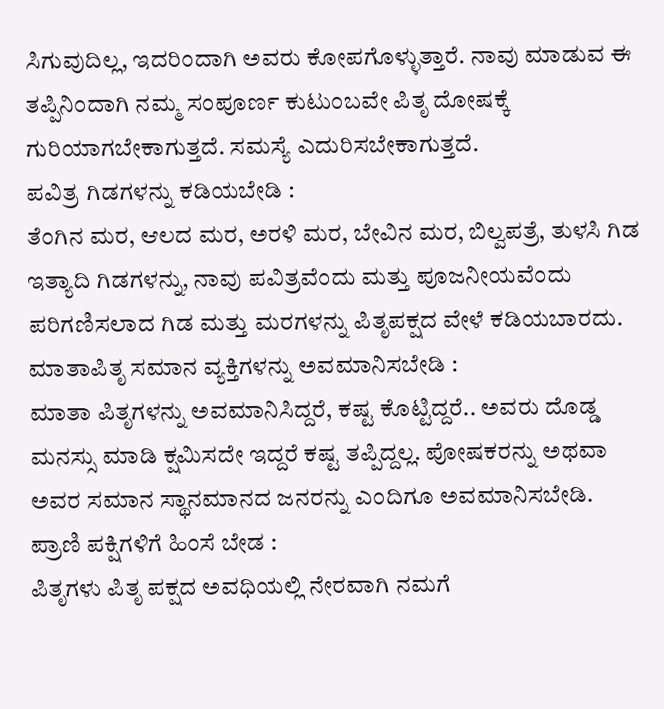ಸಿಗುವುದಿಲ್ಲ, ಇದರಿಂದಾಗಿ ಅವರು ಕೋಪಗೊಳ್ಳುತ್ತಾರೆ. ನಾವು ಮಾಡುವ ಈ ತಪ್ಪಿನಿಂದಾಗಿ ನಮ್ಮ ಸಂಪೂರ್ಣ ಕುಟುಂಬವೇ ಪಿತೃ ದೋಷಕ್ಕೆ ಗುರಿಯಾಗಬೇಕಾಗುತ್ತದೆ. ಸಮಸ್ಯೆ ಎದುರಿಸಬೇಕಾಗುತ್ತದೆ.
ಪವಿತ್ರ ಗಿಡಗಳನ್ನು ಕಡಿಯಬೇಡಿ :
ತೆಂಗಿನ ಮರ, ಆಲದ ಮರ, ಅರಳಿ ಮರ, ಬೇವಿನ ಮರ, ಬಿಲ್ವಪತ್ರೆ, ತುಳಸಿ ಗಿಡ ಇತ್ಯಾದಿ ಗಿಡಗಳನ್ನು, ನಾವು ಪವಿತ್ರವೆಂದು ಮತ್ತು ಪೂಜನೀಯವೆಂದು ಪರಿಗಣಿಸಲಾದ ಗಿಡ ಮತ್ತು ಮರಗಳನ್ನು ಪಿತೃಪಕ್ಷದ ವೇಳೆ ಕಡಿಯಬಾರದು.
ಮಾತಾಪಿತೃ ಸಮಾನ ವ್ಯಕ್ತಿಗಳನ್ನು ಅವಮಾನಿಸಬೇಡಿ :
ಮಾತಾ ಪಿತೃಗಳನ್ನು ಅವಮಾನಿಸಿದ್ದರೆ, ಕಷ್ಟ ಕೊಟ್ಟಿದ್ದರೆ.. ಅವರು ದೊಡ್ಡ ಮನಸ್ಸು ಮಾಡಿ ಕ್ಷಮಿಸದೇ ಇದ್ದರೆ ಕಷ್ಟ ತಪ್ಪಿದ್ದಲ್ಲ. ಪೋಷಕರನ್ನು ಅಥವಾ ಅವರ ಸಮಾನ ಸ್ಥಾನಮಾನದ ಜನರನ್ನು ಎಂದಿಗೂ ಅವಮಾನಿಸಬೇಡಿ.
ಪ್ರಾಣಿ ಪಕ್ಷಿಗಳಿಗೆ ಹಿಂಸೆ ಬೇಡ :
ಪಿತೃಗಳು ಪಿತೃ ಪಕ್ಷದ ಅವಧಿಯಲ್ಲಿ ನೇರವಾಗಿ ನಮಗೆ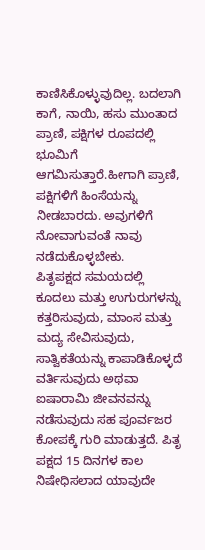ಕಾಣಿಸಿಕೊಳ್ಳುವುದಿಲ್ಲ. ಬದಲಾಗಿ ಕಾಗೆ, ನಾಯಿ, ಹಸು ಮುಂತಾದ ಪ್ರಾಣಿ, ಪಕ್ಷಿಗಳ ರೂಪದಲ್ಲಿ ಭೂಮಿಗೆ ಆಗಮಿಸುತ್ತಾರೆ.ಹೀಗಾಗಿ ಪ್ರಾಣಿ, ಪಕ್ಷಿಗಳಿಗೆ ಹಿಂಸೆಯನ್ನು ನೀಡಬಾರದು. ಅವುಗಳಿಗೆ ನೋವಾಗುವಂತೆ ನಾವು ನಡೆದುಕೊಳ್ಳಬೇಕು.
ಪಿತೃಪಕ್ಷದ ಸಮಯದಲ್ಲಿ ಕೂದಲು ಮತ್ತು ಉಗುರುಗಳನ್ನು ಕತ್ತರಿಸುವುದು, ಮಾಂಸ ಮತ್ತು ಮದ್ಯ ಸೇವಿಸುವುದು, ಸಾತ್ವಿಕತೆಯನ್ನು ಕಾಪಾಡಿಕೊಳ್ಳದೆ ವರ್ತಿಸುವುದು ಅಥವಾ ಐಷಾರಾಮಿ ಜೀವನವನ್ನು ನಡೆಸುವುದು ಸಹ ಪೂರ್ವಜರ ಕೋಪಕ್ಕೆ ಗುರಿ ಮಾಡುತ್ತದೆ. ಪಿತೃ ಪಕ್ಷದ 15 ದಿನಗಳ ಕಾಲ ನಿಷೇಧಿಸಲಾದ ಯಾವುದೇ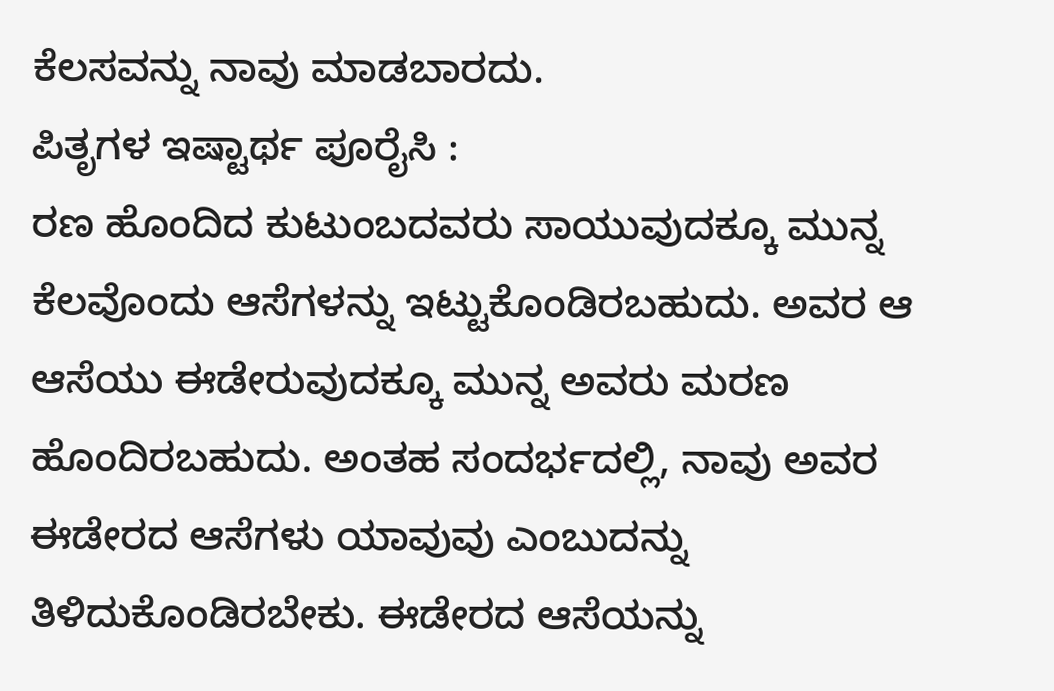ಕೆಲಸವನ್ನು ನಾವು ಮಾಡಬಾರದು.
ಪಿತೃಗಳ ಇಷ್ಟಾರ್ಥ ಪೂರೈಸಿ :
ರಣ ಹೊಂದಿದ ಕುಟುಂಬದವರು ಸಾಯುವುದಕ್ಕೂ ಮುನ್ನ ಕೆಲವೊಂದು ಆಸೆಗಳನ್ನು ಇಟ್ಟುಕೊಂಡಿರಬಹುದು. ಅವರ ಆ ಆಸೆಯು ಈಡೇರುವುದಕ್ಕೂ ಮುನ್ನ ಅವರು ಮರಣ ಹೊಂದಿರಬಹುದು. ಅಂತಹ ಸಂದರ್ಭದಲ್ಲಿ, ನಾವು ಅವರ ಈಡೇರದ ಆಸೆಗಳು ಯಾವುವು ಎಂಬುದನ್ನು ತಿಳಿದುಕೊಂಡಿರಬೇಕು. ಈಡೇರದ ಆಸೆಯನ್ನು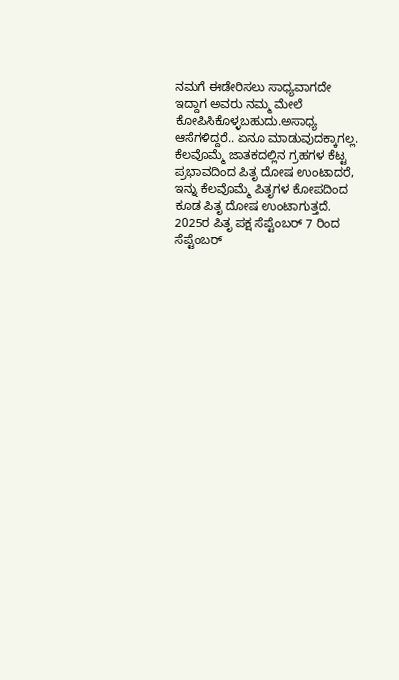ನಮಗೆ ಈಡೇರಿಸಲು ಸಾಧ್ಯವಾಗದೇ ಇದ್ದಾಗ ಅವರು ನಮ್ಮ ಮೇಲೆ ಕೋಪಿಸಿಕೊಳ್ಳಬಹುದು.ಅಸಾಧ್ಯ ಆಸೆಗಳಿದ್ದರೆ.. ಏನೂ ಮಾಡುವುದಕ್ಕಾಗಲ್ಲ.
ಕೆಲವೊಮ್ಮೆ ಜಾತಕದಲ್ಲಿನ ಗ್ರಹಗಳ ಕೆಟ್ಟ ಪ್ರಭಾವದಿಂದ ಪಿತೃ ದೋಷ ಉಂಟಾದರೆ, ಇನ್ನು ಕೆಲವೊಮ್ಮೆ ಪಿತೃಗಳ ಕೋಪದಿಂದ ಕೂಡ ಪಿತೃ ದೋಷ ಉಂಟಾಗುತ್ತದೆ. 2025ರ ಪಿತೃ ಪಕ್ಷ ಸೆಪ್ಟೆಂಬರ್ 7 ರಿಂದ ಸೆಪ್ಟೆಂಬರ್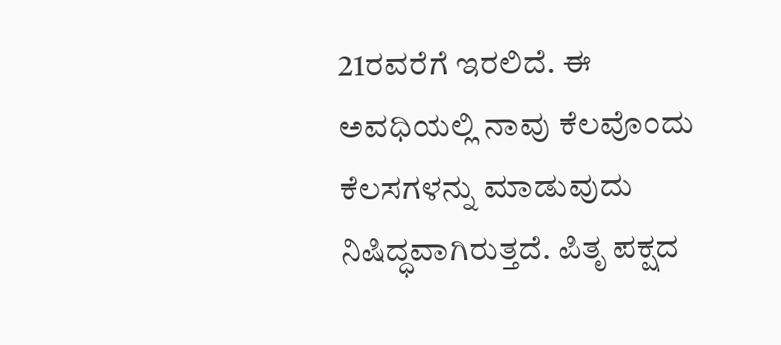21ರವರೆಗೆ ಇರಲಿದೆ. ಈ ಅವಧಿಯಲ್ಲಿ ನಾವು ಕೆಲವೊಂದು ಕೆಲಸಗಳನ್ನು ಮಾಡುವುದು ನಿಷಿದ್ಧವಾಗಿರುತ್ತದೆ. ಪಿತೃ ಪಕ್ಷದ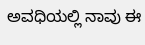ಅವಧಿಯಲ್ಲಿ ನಾವು ಈ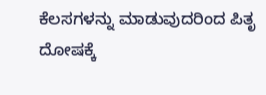ಕೆಲಸಗಳನ್ನು ಮಾಡುವುದರಿಂದ ಪಿತೃ ದೋಷಕ್ಕೆ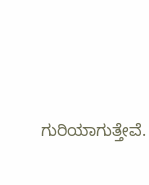ಗುರಿಯಾಗುತ್ತೇವೆ.